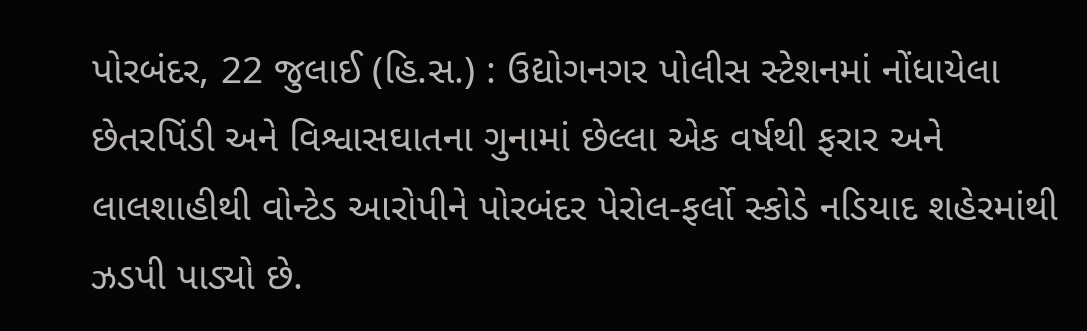પોરબંદર, 22 જુલાઈ (હિ.સ.) : ઉદ્યોગનગર પોલીસ સ્ટેશનમાં નોંધાયેલા છેતરપિંડી અને વિશ્વાસઘાતના ગુનામાં છેલ્લા એક વર્ષથી ફરાર અને લાલશાહીથી વોન્ટેડ આરોપીને પોરબંદર પેરોલ-ફર્લો સ્કોડે નડિયાદ શહેરમાંથી ઝડપી પાડ્યો છે.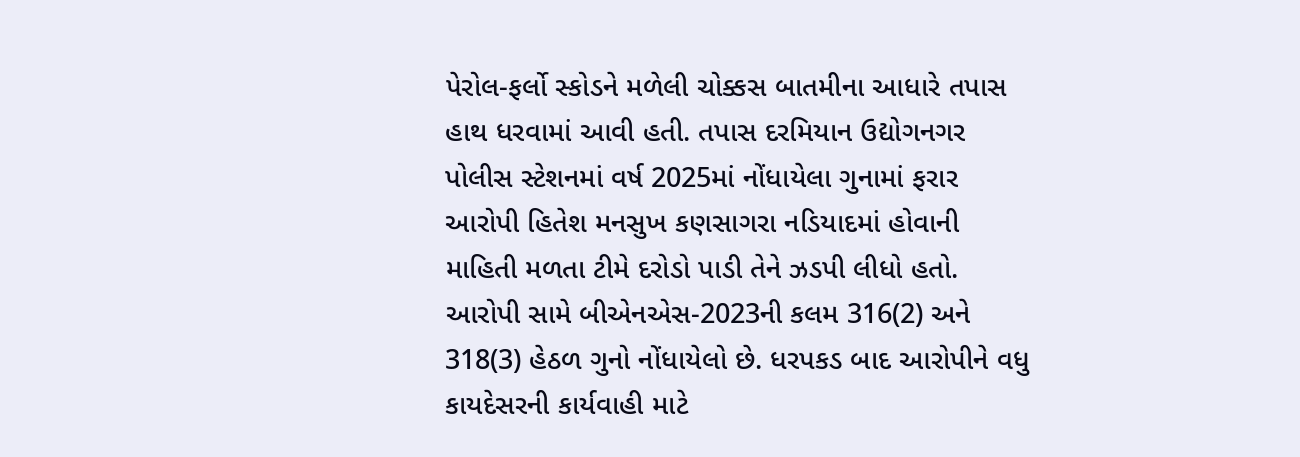પેરોલ-ફર્લો સ્કોડને મળેલી ચોક્કસ બાતમીના આધારે તપાસ હાથ ધરવામાં આવી હતી. તપાસ દરમિયાન ઉદ્યોગનગર પોલીસ સ્ટેશનમાં વર્ષ 2025માં નોંધાયેલા ગુનામાં ફરાર આરોપી હિતેશ મનસુખ કણસાગરા નડિયાદમાં હોવાની માહિતી મળતા ટીમે દરોડો પાડી તેને ઝડપી લીધો હતો. આરોપી સામે બીએનએસ-2023ની કલમ 316(2) અને 318(3) હેઠળ ગુનો નોંધાયેલો છે. ધરપકડ બાદ આરોપીને વધુ કાયદેસરની કાર્યવાહી માટે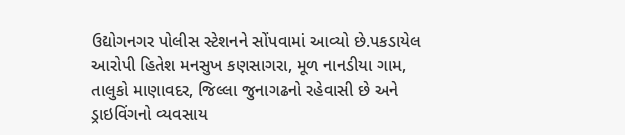ઉદ્યોગનગર પોલીસ સ્ટેશનને સોંપવામાં આવ્યો છે.પકડાયેલ આરોપી હિતેશ મનસુખ કણસાગરા, મૂળ નાનડીયા ગામ, તાલુકો માણાવદર, જિલ્લા જુનાગઢનો રહેવાસી છે અને ડ્રાઇવિંગનો વ્યવસાય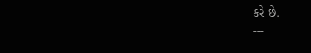કરે છે.
---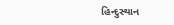હિન્દુસ્થાન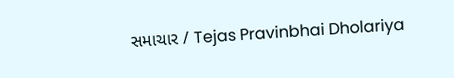સમાચાર / Tejas Pravinbhai Dholariya